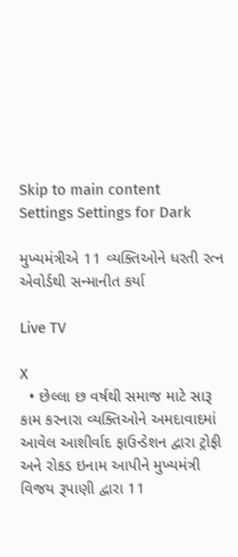Skip to main content
Settings Settings for Dark

મુખ્યમંત્રીએ 11 વ્યક્તિઓને ધરતી રત્ન એવોર્ડથી સન્માનીત કર્યા

Live TV

X
  • છેલ્લા છ વર્ષથી સમાજ માટે સારૂ કામ કરનારા વ્યક્તિઓને અમદાવાદમાં આવેલ આશીર્વાદ ફાઉન્ડેશન દ્વારા ટ્રોફી અને રોકડ ઇનામ આપીને મુખ્યમંત્રી વિજય રૂપાણી દ્વારા 11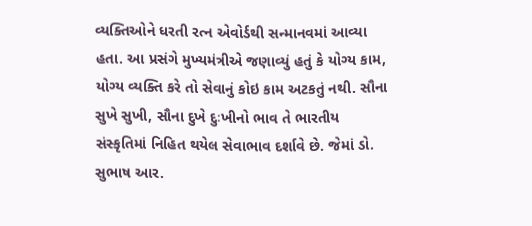વ્યક્તિઓને ધરતી રત્ન એવોર્ડથી સન્માનવમાં આવ્યા હતા. આ પ્રસંગે મુખ્યમંત્રીએ જણાવ્યું હતું કે યોગ્ય કામ, યોગ્ય વ્યક્તિ કરે તો સેવાનું કોઇ કામ અટકતું નથી. સૌના સુખે સુખી, સૌના દુખે દુઃખીનો ભાવ તે ભારતીય સંસ્કૃતિમાં નિહિત થયેલ સેવાભાવ દર્શાવે છે. જેમાં ડો. સુભાષ આર.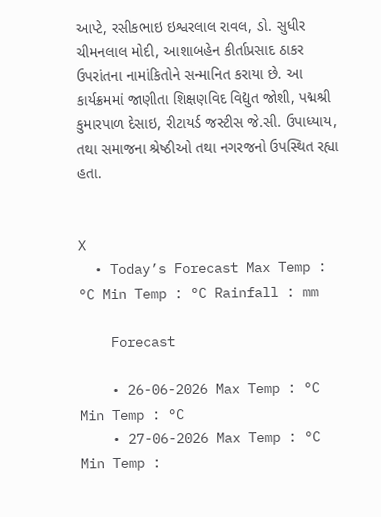આપ્ટે, રસીકભાઇ ઇશ્વરલાલ રાવલ, ડો. સુધીર ચીમનલાલ મોદી, આશાબહેન કીર્તાપ્રસાદ ઠાકર ઉપરાંતના નામાંકિતોને સન્માનિત કરાયા છે. આ કાર્યક્રમમાં જાણીતા શિક્ષણવિદ વિદ્યુત જોશી, પદ્મશ્રી કુમારપાળ દેસાઇ, રીટાયર્ડ જસ્ટીસ જે.સી. ઉપાધ્યાય, તથા સમાજના શ્રેષ્ઠીઓ તથા નગરજનો ઉપસ્થિત રહ્યા હતા.


X
  • Today’s Forecast Max Temp : °C Min Temp : °C Rainfall : mm

    Forecast

    • 26-06-2026 Max Temp : °C Min Temp : °C
    • 27-06-2026 Max Temp : °C Min Temp :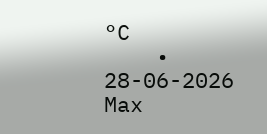°C
    • 28-06-2026 Max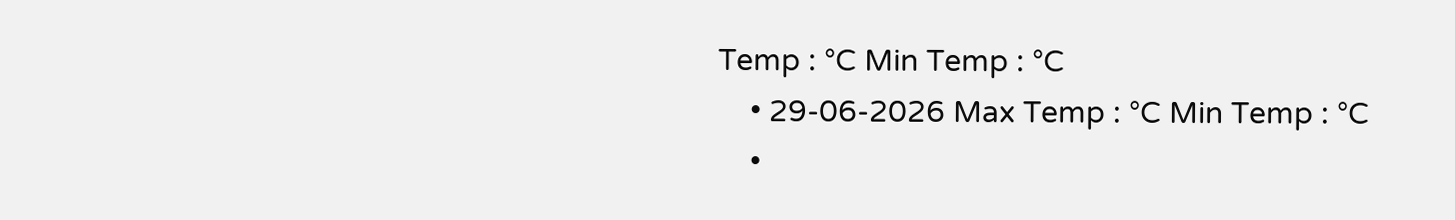Temp : °C Min Temp : °C
    • 29-06-2026 Max Temp : °C Min Temp : °C
    •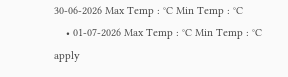30-06-2026 Max Temp : °C Min Temp : °C
    • 01-07-2026 Max Temp : °C Min Temp : °C
apply